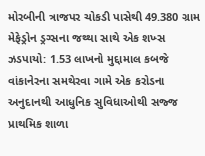મોરબીની ત્રાજપર ચોકડી પાસેથી 49.380 ગ્રામ મેફેડ્રોન ડ્રગ્સના જથ્થા સાથે એક શખ્સ ઝડપાયો: 1.53 લાખનો મુદ્દામાલ કબજે વાંકાનેરના સમથેરવા ગામે એક કરોડના અનુદાનથી આધુનિક સુવિધાઓથી સજ્જ પ્રાથમિક શાળા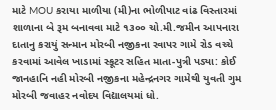માટે MOU કરાયા માળીયા (મી)ના ભોળીપાટ વાંઢ વિસ્તારમાં શાળાના બે રૂમ બનાવવા માટે ૧૩૦૦ ચો.મી.જમીન આપનારા દાતાનુ કરાયું સન્માન મોરબી નજીકના રવાપર ગામે રોડ વચ્ચે કરવામાં આવેલ ખાડામાં સ્કૂટર સહિત માતા-પુત્રી પડ્યા: કોઈ જાનહાનિ નહી મોરબી નજીકના મહેન્દ્રનગર ગામેથી યુવતી ગુમ મોરબી જવાહર નવોદય વિદ્યાલયમાં ધો.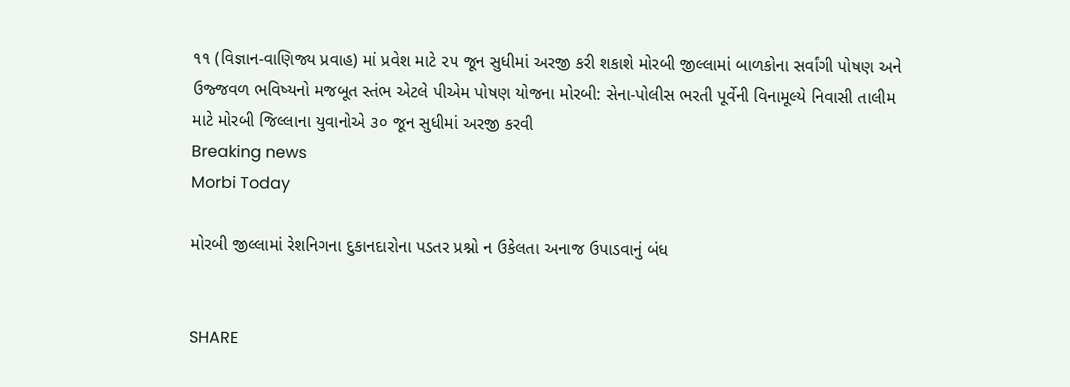૧૧ (વિજ્ઞાન-વાણિજ્ય પ્રવાહ) માં પ્રવેશ માટે ૨૫ જૂન સુધીમાં અરજી કરી શકાશે મોરબી જીલ્લામાં બાળકોના સર્વાંગી પોષણ અને ઉજ્જવળ ભવિષ્યનો મજબૂત સ્તંભ એટલે પીએમ પોષણ યોજના મોરબી: સેના-પોલીસ ભરતી પૂર્વેની વિનામૂલ્યે નિવાસી તાલીમ માટે મોરબી જિલ્લાના યુવાનોએ ૩૦ જૂન સુધીમાં અરજી કરવી
Breaking news
Morbi Today

મોરબી જીલ્લામાં રેશનિગના દુકાનદારોના પડતર પ્રશ્નો ન ઉકેલતા અનાજ ઉપાડવાનું બંધ


SHARE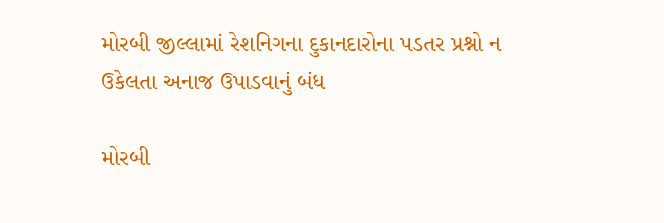મોરબી જીલ્લામાં રેશનિગના દુકાનદારોના પડતર પ્રશ્નો ન ઉકેલતા અનાજ ઉપાડવાનું બંધ

મોરબી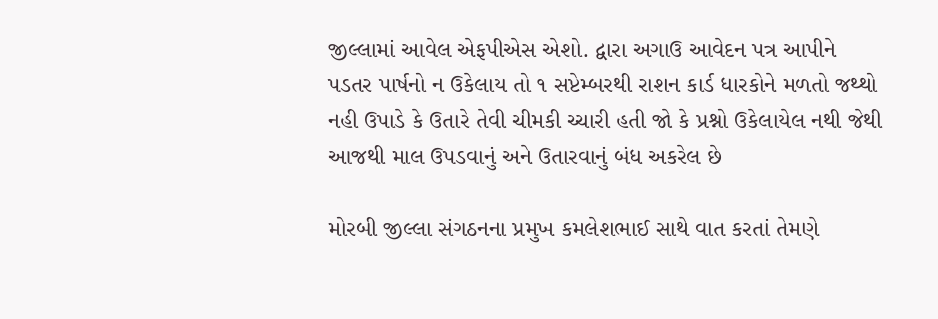જીલ્લામાં આવેલ એફપીએસ એશો. દ્વારા અગાઉ આવેદન પત્ર આપીને પડતર પાર્ષનો ન ઉકેલાય તો ૧ સપ્ટેમ્બરથી રાશન કાર્ડ ધારકોને મળતો જથ્થો નહી ઉપાડે કે ઉતારે તેવી ચીમકી ચ્ચારી હતી જો કે પ્રશ્નો ઉકેલાયેલ નથી જેથી આજથી માલ ઉપડવાનું અને ઉતારવાનું બંધ અકરેલ છે

મોરબી જીલ્લા સંગઠનના પ્રમુખ કમલેશભાઈ સાથે વાત કરતાં તેમણે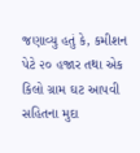જણાવ્યુ હતું કે, કમીશન પેટે ૨૦ હજાર તથા એક કિલો ગ્રામ ઘટ આપવી સહિતના મુદા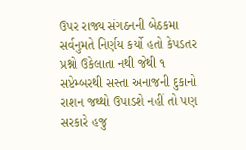ઉપર રાજ્ય સંગઠનની બેઠકમા સર્વનુમતે નિર્ણય કર્યો હતો કેપડતર પ્રશ્નો ઉકેલાતા નથી જેથી ૧ સપ્ટેમ્બરથી સસ્તા અનાજની દુકાનો રાશન જથ્થો ઉપાડશે નહીં તો પણ સરકારે હજુ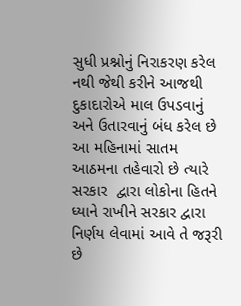સુધી પ્રશ્નોનું નિરાકરણ કરેલ નથી જેથી કરીને આજથી દુકાદારોએ માલ ઉપડવાનું અને ઉતારવાનું બંધ કરેલ છે આ મહિનામાં સાતમ આઠમના તહેવારો છે ત્યારે સરકાર  દ્વારા લોકોના હિતને ધ્યાને રાખીને સરકાર દ્વારા નિર્ણય લેવામાં આવે તે જરૂરી છે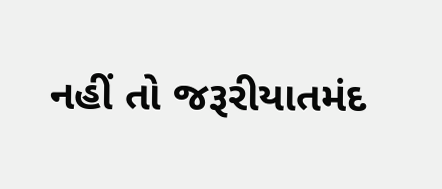નહીં તો જરૂરીયાતમંદ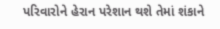પરિવારોને હેરાન પરેશાન થશે તેમાં શંકાને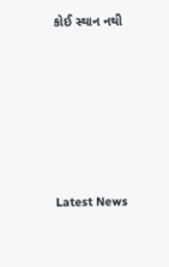કોઈ સ્થાન નથી






Latest News